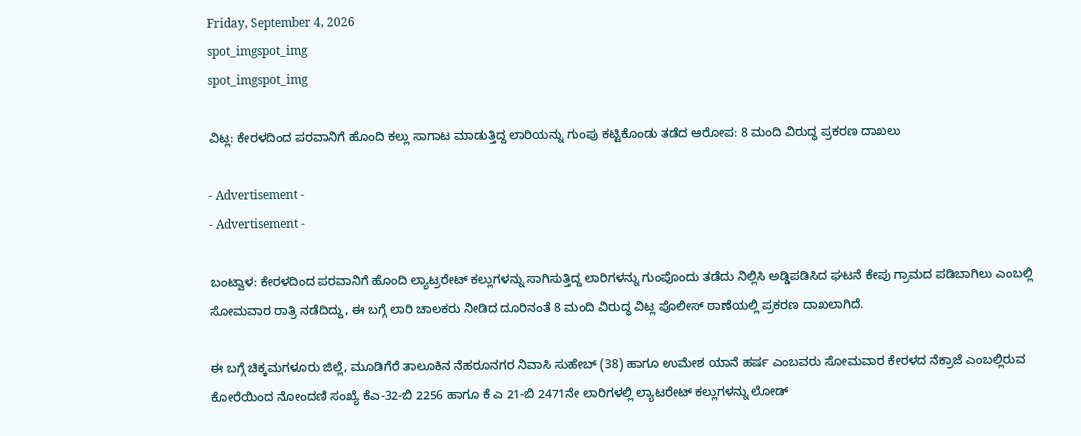Friday, September 4, 2026
spot_imgspot_img
spot_imgspot_img

ವಿಟ್ಲ: ಕೇರಳದಿಂದ ಪರವಾನಿಗೆ ಹೊಂದಿ ಕಲ್ಲು ಸಾಗಾಟ ಮಾಡುತ್ತಿದ್ದ ಲಾರಿಯನ್ನು ಗುಂಪು ಕಟ್ಟಿಕೊಂಡು ತಡೆದ ಆರೋಪ: 8 ಮಂದಿ ವಿರುದ್ಧ ಪ್ರಕರಣ ದಾಖಲು

- Advertisement -
- Advertisement -

ಬಂಟ್ವಾಳ: ಕೇರಳದಿಂದ ಪರವಾನಿಗೆ ಹೊಂದಿ ಲ್ಯಾಟ್ರರೇಟ್ ಕಲ್ಲುಗಳನ್ನು ಸಾಗಿಸುತ್ತಿದ್ದ ಲಾರಿಗಳನ್ನು ಗುಂಪೊಂದು ತಡೆದು ನಿಲ್ಲಿಸಿ ಅಡ್ಡಿಪಡಿಸಿದ ಘಟನೆ ಕೇಪು ಗ್ರಾಮದ ಪಡಿಬಾಗಿಲು ಎಂಬಲ್ಲಿ ಸೋಮವಾರ ರಾತ್ರಿ ನಡೆದಿದ್ದು, ಈ ಬಗ್ಗೆ ಲಾರಿ ಚಾಲಕರು ನೀಡಿದ ದೂರಿನಂತೆ 8 ಮಂದಿ ವಿರುದ್ಧ ವಿಟ್ಲ ಪೊಲೀಸ್ ಠಾಣೆಯಲ್ಲಿ ಪ್ರಕರಣ ದಾಖಲಾಗಿದೆ.

ಈ ಬಗ್ಗೆ ಚಿಕ್ಕಮಗಳೂರು ಜಿಲ್ಲೆ, ಮೂಡಿಗೆರೆ ತಾಲೂಕಿನ ನೆಹರೂನಗರ ನಿವಾಸಿ ಸುಹೇಬ್ (38) ಹಾಗೂ ಉಮೇಶ ಯಾನೆ ಹರ್ಷ ಎಂಬವರು ಸೋಮವಾರ ಕೇರಳದ ನೆಕ್ರಾಜೆ ಎಂಬಲ್ಲಿರುವ ಕೋರೆಯಿಂದ ನೋಂದಣಿ ಸಂಖ್ಯೆ ಕೆಎ-32-ಬಿ 2256 ಹಾಗೂ ಕೆ ಎ 21-ಬಿ 2471ನೇ ಲಾರಿಗಳಲ್ಲಿ ಲ್ಯಾಟರೇಟ್ ಕಲ್ಲುಗಳನ್ನು ಲೋಡ್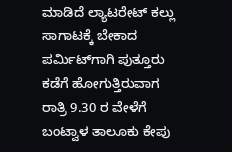ಮಾಡಿದೆ ಲ್ಯಾಟರೇಟ್ ಕಲ್ಲು ಸಾಗಾಟಕ್ಕೆ ಬೇಕಾದ ಪರ್ಮಿಟ್‌ಗಾಗಿ ಪುತ್ತೂರು ಕಡೆಗೆ ಹೋಗುತ್ತಿರುವಾಗ ರಾತ್ರಿ 9.30 ರ ವೇಳೆಗೆ ಬಂಟ್ವಾಳ ತಾಲೂಕು ಕೇಪು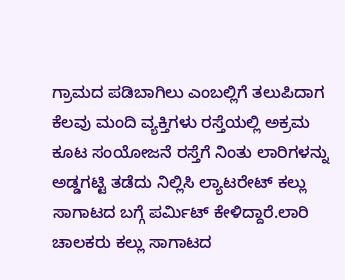ಗ್ರಾಮದ ಪಡಿಬಾಗಿಲು ಎಂಬಲ್ಲಿಗೆ ತಲುಪಿದಾಗ ಕೆಲವು ಮಂದಿ ವ್ಯಕ್ತಿಗಳು ರಸ್ತೆಯಲ್ಲಿ ಅಕ್ರಮ ಕೂಟ ಸಂಯೋಜನೆ ರಸ್ತೆಗೆ ನಿಂತು ಲಾರಿಗಳನ್ನು ಅಡ್ಡಗಟ್ಟಿ ತಡೆದು ನಿಲ್ಲಿಸಿ ಲ್ಯಾಟರೇಟ್ ಕಲ್ಲು ಸಾಗಾಟದ ಬಗ್ಗೆ ಪರ್ಮಿಟ್ ಕೇಳಿದ್ದಾರೆ.ಲಾರಿ ಚಾಲಕರು ಕಲ್ಲು ಸಾಗಾಟದ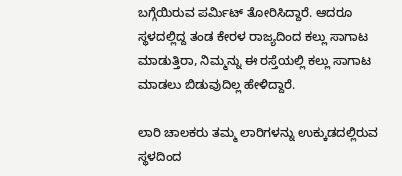ಬಗ್ಗೆಯಿರುವ ಪರ್ಮಿಟ್ ತೋರಿಸಿದ್ದಾರೆ. ಆದರೂ ಸ್ಥಳದಲ್ಲಿದ್ದ ತಂಡ ಕೇರಳ ರಾಜ್ಯದಿಂದ ಕಲ್ಲು ಸಾಗಾಟ ಮಾಡುತ್ತಿರಾ, ನಿಮ್ಮನ್ನು ಈ ರಸ್ತೆಯಲ್ಲಿ ಕಲ್ಲು ಸಾಗಾಟ ಮಾಡಲು ಬಿಡುವುದಿಲ್ಲ ಹೇಳಿದ್ದಾರೆ.

ಲಾರಿ ಚಾಲಕರು ತಮ್ಮ ಲಾರಿಗಳನ್ನು ಉಕ್ಕುಡದಲ್ಲಿರುವ ಸ್ಥಳದಿಂದ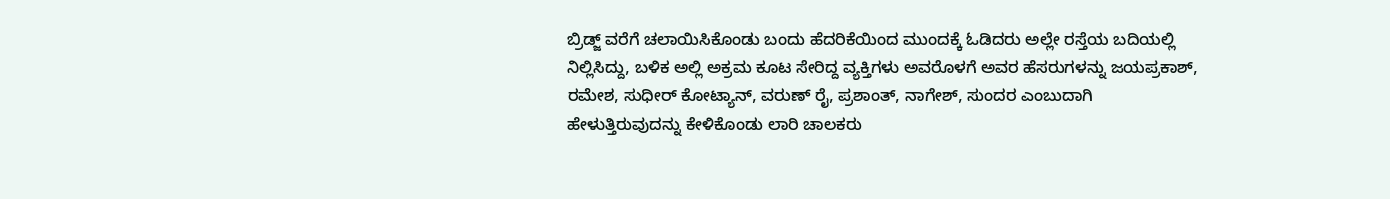ಬ್ರಿಡ್ಜ್ ವರೆಗೆ ಚಲಾಯಿಸಿಕೊಂಡು ಬಂದು ಹೆದರಿಕೆಯಿಂದ ಮುಂದಕ್ಕೆ ಓಡಿದರು ಅಲ್ಲೇ ರಸ್ತೆಯ ಬದಿಯಲ್ಲಿ ನಿಲ್ಲಿಸಿದ್ದು, ಬಳಿಕ ಅಲ್ಲಿ ಅಕ್ರಮ ಕೂಟ ಸೇರಿದ್ದ ವ್ಯಕ್ತಿಗಳು ಅವರೊಳಗೆ ಅವರ ಹೆಸರುಗಳನ್ನು ಜಯಪ್ರಕಾಶ್‌, ರಮೇಶ, ಸುಧೀರ್ ಕೋಟ್ಯಾನ್, ವರುಣ್ ರೈ, ಪ್ರಶಾಂತ್, ನಾಗೇಶ್, ಸುಂದರ ಎಂಬುದಾಗಿ ಹೇಳುತ್ತಿರುವುದನ್ನು ಕೇಳಿಕೊಂಡು ಲಾರಿ ಚಾಲಕರು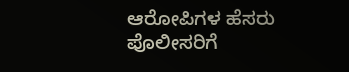ಆರೋಪಿಗಳ ಹೆಸರು ಪೊಲೀಸರಿಗೆ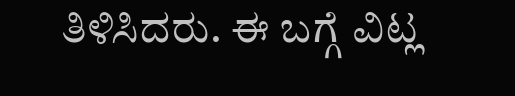ತಿಳಿಸಿದರು. ಈ ಬಗ್ಗೆ ವಿಟ್ಲ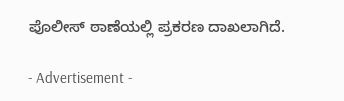ಪೊಲೀಸ್‌ ಠಾಣೆಯಲ್ಲಿ ಪ್ರಕರಣ ದಾಖಲಾಗಿದೆ.

- Advertisement -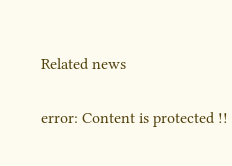Related news

error: Content is protected !!